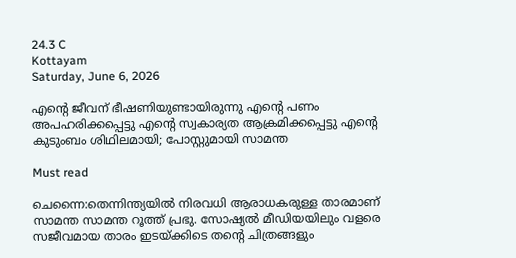24.3 C
Kottayam
Saturday, June 6, 2026

എന്റെ ജീവന് ഭീഷണിയുണ്ടായിരുന്നു എന്റെ പണം അപഹരിക്കപ്പെട്ടു എന്റെ സ്വകാര്യത ആക്രമിക്കപ്പെട്ടു എന്റെ കുടുംബം ശിഥിലമായി; പോസ്റ്റുമായി സാമന്ത

Must read

ചെന്നൈ:തെന്നിന്ത്യയില്‍ നിരവധി ആരാധകരുള്ള താരമാണ് സാമന്ത സാമന്ത റൂത്ത് പ്രഭു. സോഷ്യല്‍ മീഡിയയിലും വളരെ സജീവമായ താരം ഇടയ്ക്കിടെ തന്റെ ചിത്രങ്ങളും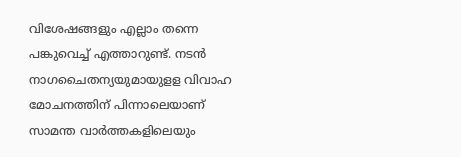വിശേഷങ്ങളും എല്ലാം തന്നെ പങ്കുവെച്ച് എത്താറുണ്ട്. നടന്‍ നാഗചൈതന്യയുമായുളള വിവാഹ മോചനത്തിന് പിന്നാലെയാണ് സാമന്ത വാര്‍ത്തകളിലെയും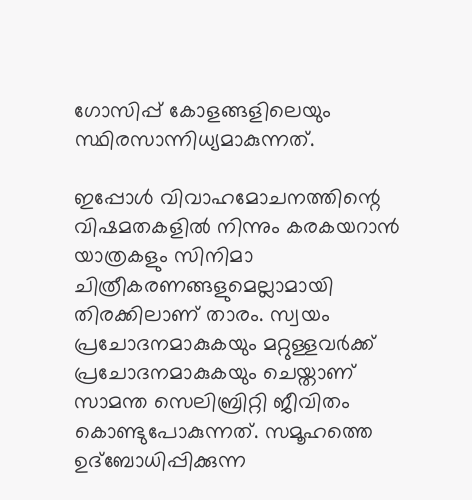ഗോസിപ്പ് കോളങ്ങളിലെയും സ്ഥിരസാന്നിധ്യമാകുന്നത്.

ഇപ്പോള്‍ വിവാഹമോചനത്തിന്റെ വിഷമതകളില്‍ നിന്നും കരകയറാന്‍ യാത്രകളും സിനിമാ ചിത്രീകരണങ്ങളുമെല്ലാമായി തിരക്കിലാണ് താരം. സ്വയം പ്രചോദനമാകുകയും മറ്റുള്ളവര്‍ക്ക് പ്രചോദനമാകുകയും ചെയ്താണ് സാമന്ത സെലിബ്രിറ്റി ജീവിതം കൊണ്ടുപോകുന്നത്. സമൂഹത്തെ ഉദ്‌ബോധിപ്പിക്കുന്ന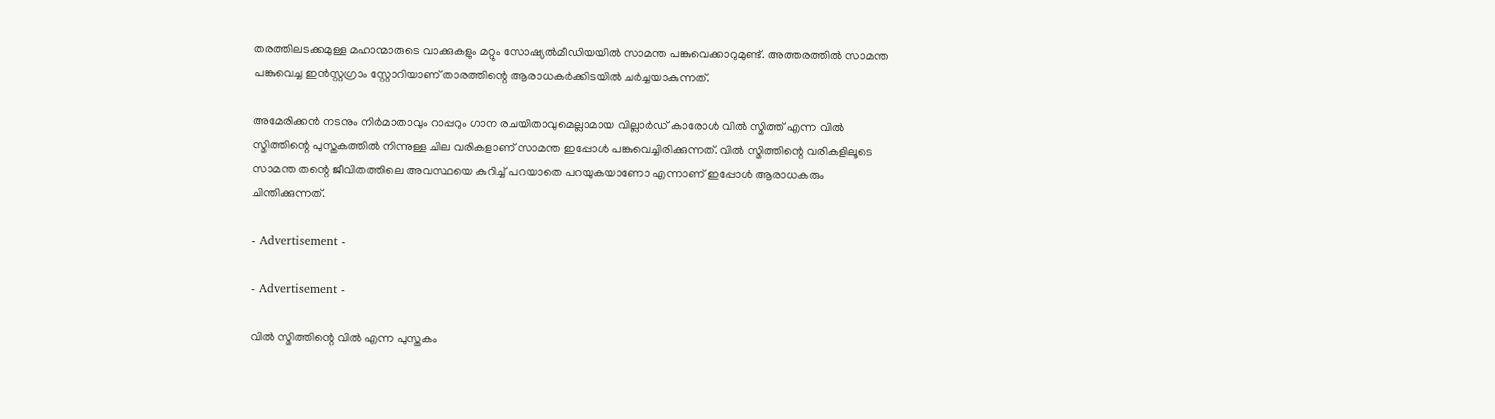തരത്തിലടക്കമുള്ള മഹാന്മാരുടെ വാക്കുകളും മറ്റും സോഷ്യല്‍മീഡിയയില്‍ സാമന്ത പങ്കുവെക്കാറുമുണ്ട്. അത്തരത്തില്‍ സാമന്ത പങ്കുവെച്ച ഇന്‍സ്റ്റഗ്രാം സ്റ്റോറിയാണ് താരത്തിന്റെ ആരാധകര്‍ക്കിടയില്‍ ചര്‍ച്ചയാകുന്നത്.

അമേരിക്കന്‍ നടനും നിര്‍മാതാവും റാപ്പറും ഗാന രചയിതാവുമെല്ലാമായ വില്ലാര്‍ഡ് കാരോള്‍ വില്‍ സ്മിത്ത് എന്ന വില്‍ സ്മിത്തിന്റെ പുസ്തകത്തില്‍ നിന്നുള്ള ചില വരികളാണ് സാമന്ത ഇപ്പോള്‍ പങ്കുവെച്ചിരിക്കുന്നത്. വില്‍ സ്മിത്തിന്റെ വരികളിലൂടെ സാമന്ത തന്റെ ജീവിതത്തിലെ അവസ്ഥയെ കുറിച്ച് പറയാതെ പറയുകയാണോ എന്നാണ് ഇപ്പോള്‍ ആരാധകരും ചിന്തിക്കുന്നത്.

- Advertisement -

- Advertisement -

വില്‍ സ്മിത്തിന്റെ വില്‍ എന്ന പുസ്തകം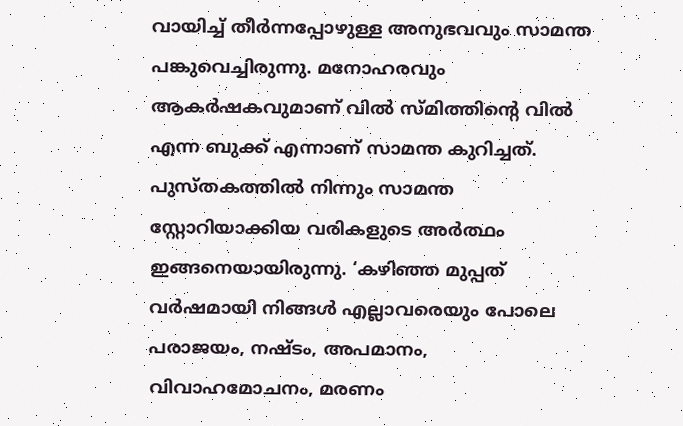വായിച്ച് തീര്‍ന്നപ്പോഴുള്ള അനുഭവവും സാമന്ത പങ്കുവെച്ചിരുന്നു. മനോഹരവും ആകര്‍ഷകവുമാണ് വില്‍ സ്മിത്തിന്റെ വില്‍ എന്ന ബുക്ക് എന്നാണ് സാമന്ത കുറിച്ചത്. പുസ്തകത്തില്‍ നിന്നും സാമന്ത സ്റ്റോറിയാക്കിയ വരികളുടെ അര്‍ത്ഥം ഇങ്ങനെയായിരുന്നു. ‘കഴിഞ്ഞ മുപ്പത് വര്‍ഷമായി നിങ്ങള്‍ എല്ലാവരെയും പോലെ പരാജയം, നഷ്ടം, അപമാനം, വിവാഹമോചനം, മരണം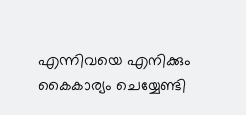എന്നിവയെ എനിക്കും കൈകാര്യം ചെയ്യേണ്ടി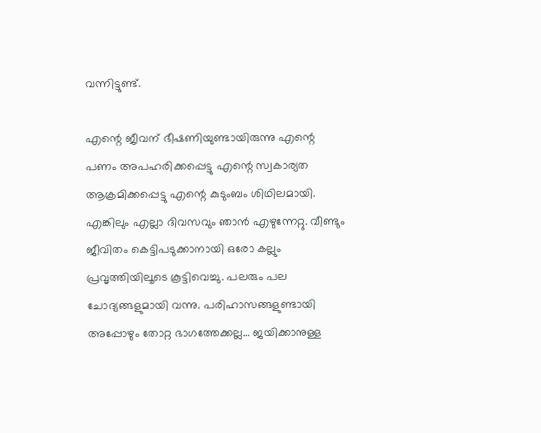വന്നിട്ടുണ്ട്.

എന്റെ ജീവന് ഭീഷണിയുണ്ടായിരുന്നു എന്റെ പണം അപഹരിക്കപ്പെട്ടു എന്റെ സ്വകാര്യത ആക്രമിക്കപ്പെട്ടു എന്റെ കുടുംബം ശിഥിലമായി. എങ്കിലും എല്ലാ ദിവസവും ഞാന്‍ എഴുന്നേറ്റു. വീണ്ടും ജീവിതം കെട്ടിപടുക്കാനായി ഒരോ കല്ലും പ്രവൃത്തിയിലൂടെ കൂട്ടിവെച്ചു. പലരും പല ചോദ്യങ്ങളുമായി വന്നു. പരിഹാസങ്ങളുണ്ടായി അപ്പോഴും തോറ്റ ഭാഗത്തേക്കല്ല… ജയിക്കാനുള്ള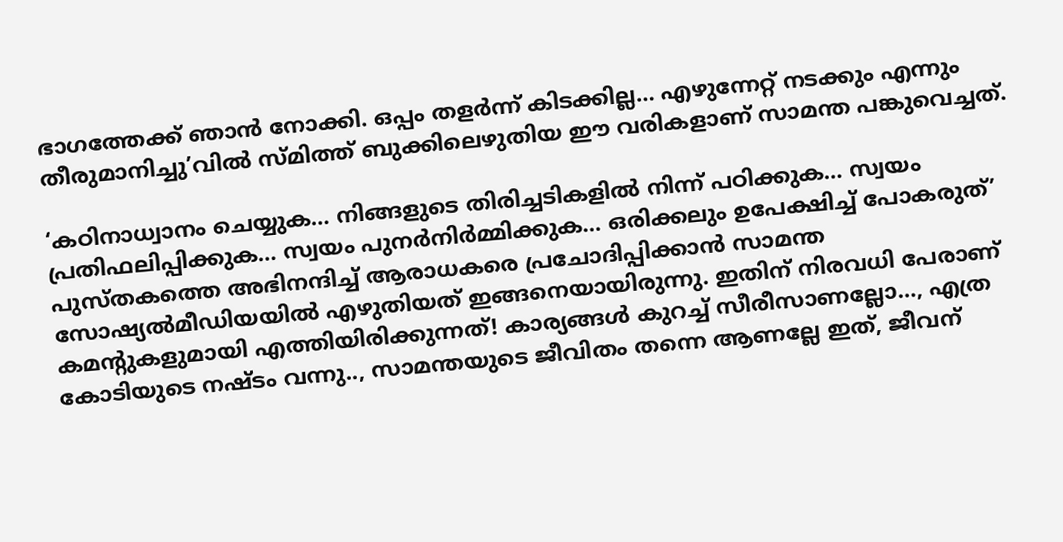ഭാഗത്തേക്ക് ഞാന്‍ നോക്കി. ഒപ്പം തളര്‍ന്ന് കിടക്കില്ല… എഴുന്നേറ്റ് നടക്കും എന്നും തീരുമാനിച്ചു’വില്‍ സ്മിത്ത് ബുക്കിലെഴുതിയ ഈ വരികളാണ് സാമന്ത പങ്കുവെച്ചത്.

‘കഠിനാധ്വാനം ചെയ്യുക… നിങ്ങളുടെ തിരിച്ചടികളില്‍ നിന്ന് പഠിക്കുക… സ്വയം പ്രതിഫലിപ്പിക്കുക… സ്വയം പുനര്‍നിര്‍മ്മിക്കുക… ഒരിക്കലും ഉപേക്ഷിച്ച് പോകരുത്’ പുസ്തകത്തെ അഭിനന്ദിച്ച് ആരാധകരെ പ്രചോദിപ്പിക്കാന്‍ സാമന്ത സോഷ്യല്‍മീഡിയയില്‍ എഴുതിയത് ഇങ്ങനെയായിരുന്നു. ഇതിന് നിരവധി പേരാണ് കമന്റുകളുമായി എത്തിയിരിക്കുന്നത്! കാര്യങ്ങള്‍ കുറച്ച് സീരീസാണല്ലോ…, എത്ര കോടിയുടെ നഷ്ടം വന്നു.., സാമന്തയുടെ ജീവിതം തന്നെ ആണല്ലേ ഇത്, ജീവന്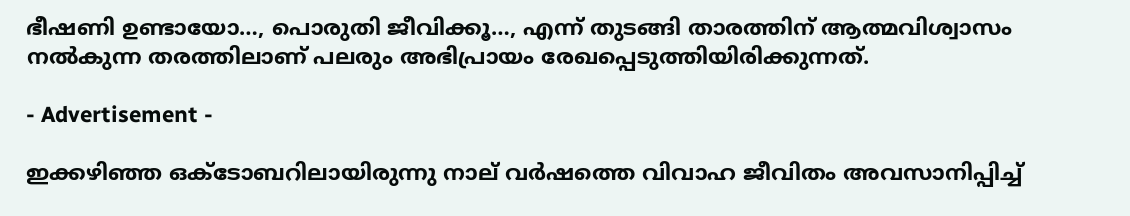ഭീഷണി ഉണ്ടായോ…, പൊരുതി ജീവിക്കൂ…, എന്ന് തുടങ്ങി താരത്തിന് ആത്മവിശ്വാസം നല്‍കുന്ന തരത്തിലാണ് പലരും അഭിപ്രായം രേഖപ്പെടുത്തിയിരിക്കുന്നത്.

- Advertisement -

ഇക്കഴിഞ്ഞ ഒക്ടോബറിലായിരുന്നു നാല് വര്‍ഷത്തെ വിവാഹ ജീവിതം അവസാനിപ്പിച്ച്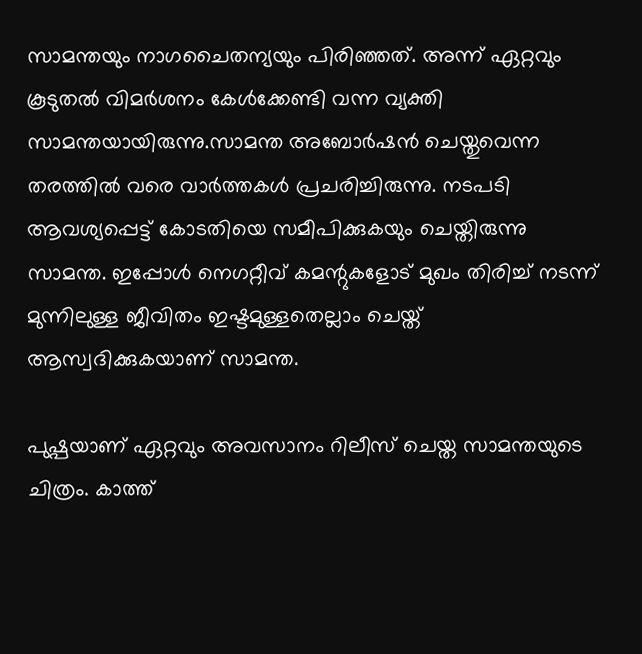സാമന്തയും നാഗചൈതന്യയും പിരിഞ്ഞത്. അന്ന് ഏറ്റവും കൂടുതല്‍ വിമര്‍ശനം കേള്‍ക്കേണ്ടി വന്ന വ്യക്തി സാമന്തയായിരുന്നു.സാമന്ത അബോര്‍ഷന്‍ ചെയ്തുവെന്ന തരത്തില്‍ വരെ വാര്‍ത്തകള്‍ പ്രചരിച്ചിരുന്നു. നടപടി ആവശ്യപ്പെട്ട് കോടതിയെ സമീപിക്കുകയും ചെയ്തിരുന്നു സാമന്ത. ഇപ്പോള്‍ നെഗറ്റീവ് കമന്റുകളോട് മുഖം തിരിച്ച് നടന്ന് മുന്നിലുള്ള ജീവിതം ഇഷ്ടമുള്ളതെല്ലാം ചെയ്ത് ആസ്വദിക്കുകയാണ് സാമന്ത.

പുഷ്പയാണ് ഏറ്റവും അവസാനം റിലീസ് ചെയ്ത സാമന്തയുടെ ചിത്രം. കാത്ത്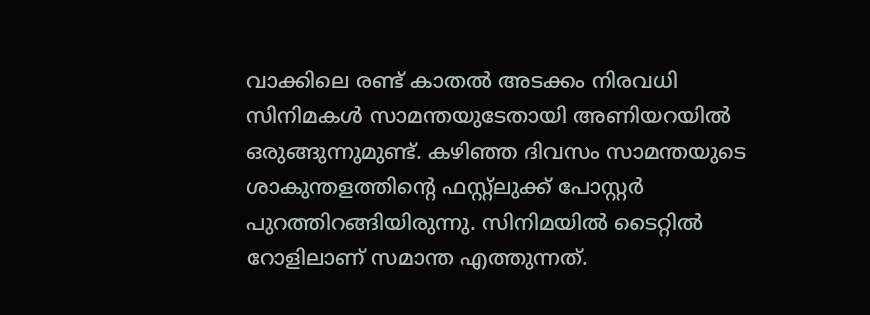വാക്കിലെ രണ്ട് കാതല്‍ അടക്കം നിരവധി സിനിമകള്‍ സാമന്തയുടേതായി അണിയറയില്‍ ഒരുങ്ങുന്നുമുണ്ട്. കഴിഞ്ഞ ദിവസം സാമന്തയുടെ ശാകുന്തളത്തിന്റെ ഫസ്റ്റ്‌ലുക്ക് പോസ്റ്റര്‍ പുറത്തിറങ്ങിയിരുന്നു. സിനിമയില്‍ ടൈറ്റില്‍ റോളിലാണ് സമാന്ത എത്തുന്നത്.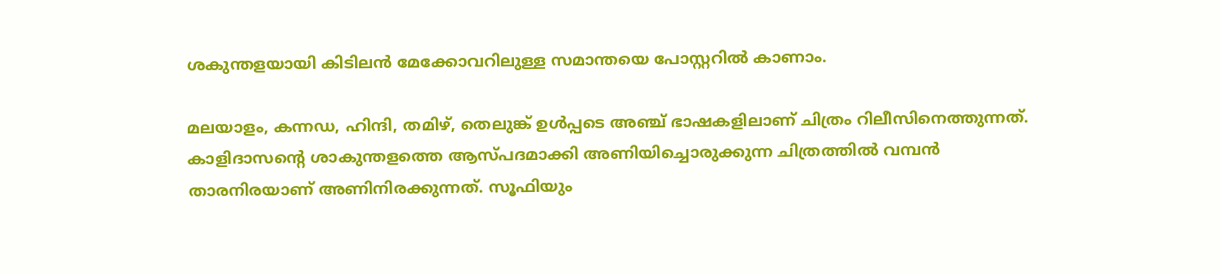ശകുന്തളയായി കിടിലന്‍ മേക്കോവറിലുള്ള സമാന്തയെ പോസ്റ്ററില്‍ കാണാം.

മലയാളം, കന്നഡ, ഹിന്ദി, തമിഴ്, തെലുങ്ക് ഉള്‍പ്പടെ അഞ്ച് ഭാഷകളിലാണ് ചിത്രം റിലീസിനെത്തുന്നത്. കാളിദാസന്റെ ശാകുന്തളത്തെ ആസ്പദമാക്കി അണിയിച്ചൊരുക്കുന്ന ചിത്രത്തില്‍ വമ്പന്‍ താരനിരയാണ് അണിനിരക്കുന്നത്. സൂഫിയും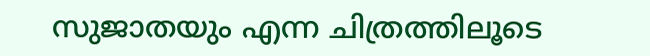സുജാതയും എന്ന ചിത്രത്തിലൂടെ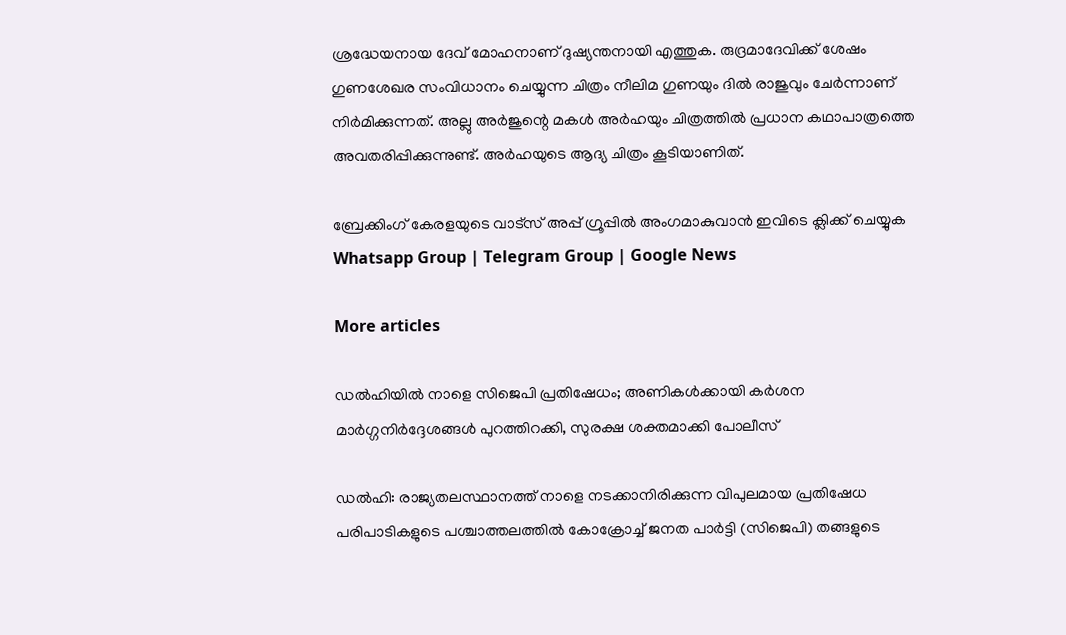ശ്രദ്ധേയനായ ദേവ് മോഹനാണ് ദുഷ്യന്തനായി എത്തുക. രുദ്രമാദേവിക്ക് ശേഷം ഗുണശേഖര സംവിധാനം ചെയ്യുന്ന ചിത്രം നീലിമ ഗുണയും ദില്‍ രാജുവും ചേര്‍ന്നാണ് നിര്‍മിക്കുന്നത്. അല്ലു അര്‍ജുന്റെ മകള്‍ അര്‍ഹയും ചിത്രത്തില്‍ പ്രധാന കഥാപാത്രത്തെ അവതരിപ്പിക്കുന്നുണ്ട്. അര്‍ഹയുടെ ആദ്യ ചിത്രം കൂടിയാണിത്.

ബ്രേക്കിംഗ് കേരളയുടെ വാട്സ് അപ്പ് ഗ്രൂപ്പിൽ അംഗമാകുവാൻ ഇവിടെ ക്ലിക്ക് ചെയ്യുക Whatsapp Group | Telegram Group | Google News

More articles

ഡൽഹിയിൽ നാളെ സിജെപി പ്രതിഷേധം; അണികൾക്കായി കർശന മാർഗ്ഗനിർദ്ദേശങ്ങൾ പുറത്തിറക്കി, സുരക്ഷ ശക്തമാക്കി പോലീസ്

ഡൽഹി: രാജ്യതലസ്ഥാനത്ത് നാളെ നടക്കാനിരിക്കുന്ന വിപുലമായ പ്രതിഷേധ പരിപാടികളുടെ പശ്ചാത്തലത്തിൽ കോക്രോച്ച് ജനത പാർട്ടി (സിജെപി) തങ്ങളുടെ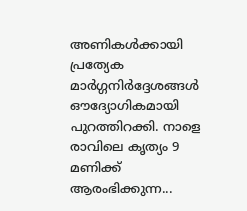അണികൾക്കായി പ്രത്യേക മാർഗ്ഗനിർദ്ദേശങ്ങൾ ഔദ്യോഗികമായി പുറത്തിറക്കി. നാളെ രാവിലെ കൃത്യം 9 മണിക്ക് ആരംഭിക്കുന്ന...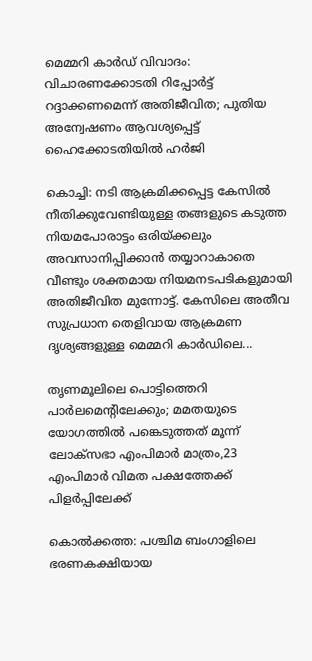മെമ്മറി കാർഡ് വിവാദം: വിചാരണക്കോടതി റിപ്പോർട്ട് റദ്ദാക്കണമെന്ന് അതിജീവിത; പുതിയ അന്വേഷണം ആവശ്യപ്പെട്ട് ഹൈക്കോടതിയിൽ ഹർജി

കൊച്ചി: നടി ആക്രമിക്കപ്പെട്ട കേസിൽ നീതിക്കുവേണ്ടിയുള്ള തങ്ങളുടെ കടുത്ത നിയമപോരാട്ടം ഒരിയ്ക്കലും അവസാനിപ്പിക്കാൻ തയ്യാറാകാതെ വീണ്ടും ശക്തമായ നിയമനടപടികളുമായി അതിജീവിത മുന്നോട്ട്. കേസിലെ അതീവ സുപ്രധാന തെളിവായ ആക്രമണ ദൃശ്യങ്ങളുള്ള മെമ്മറി കാർഡിലെ...

തൃണമൂലിലെ പൊട്ടിത്തെറി പാർലമെന്റിലേക്കും; മമതയുടെ യോഗത്തിൽ പങ്കെടുത്തത് മൂന്ന് ലോക്‌സഭാ എംപിമാർ മാത്രം,23 എംപിമാർ വിമത പക്ഷത്തേക്ക് പിളർപ്പിലേക്ക്

കൊൽക്കത്ത: പശ്ചിമ ബംഗാളിലെ ഭരണകക്ഷിയായ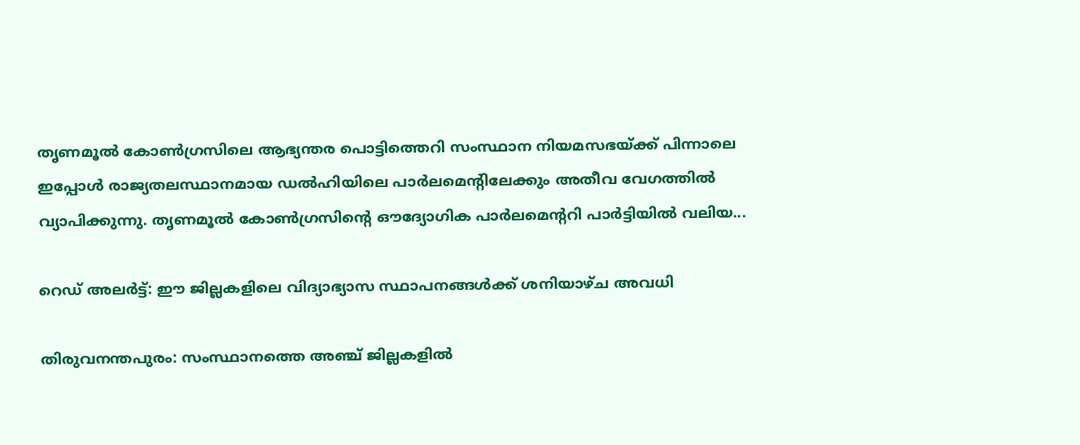തൃണമൂൽ കോൺഗ്രസിലെ ആഭ്യന്തര പൊട്ടിത്തെറി സംസ്ഥാന നിയമസഭയ്ക്ക് പിന്നാലെ ഇപ്പോൾ രാജ്യതലസ്ഥാനമായ ഡൽഹിയിലെ പാർലമെന്റിലേക്കും അതീവ വേഗത്തിൽ വ്യാപിക്കുന്നു. തൃണമൂൽ കോൺഗ്രസിന്റെ ഔദ്യോഗിക പാർലമെന്ററി പാർട്ടിയിൽ വലിയ...

റെഡ് അലർട്ട്: ഈ ജില്ലകളിലെ വിദ്യാഭ്യാസ സ്ഥാപനങ്ങൾക്ക് ശനിയാഴ്ച അവധി

തിരുവനന്തപുരം: സംസ്ഥാനത്തെ അഞ്ച് ജില്ലകളിൽ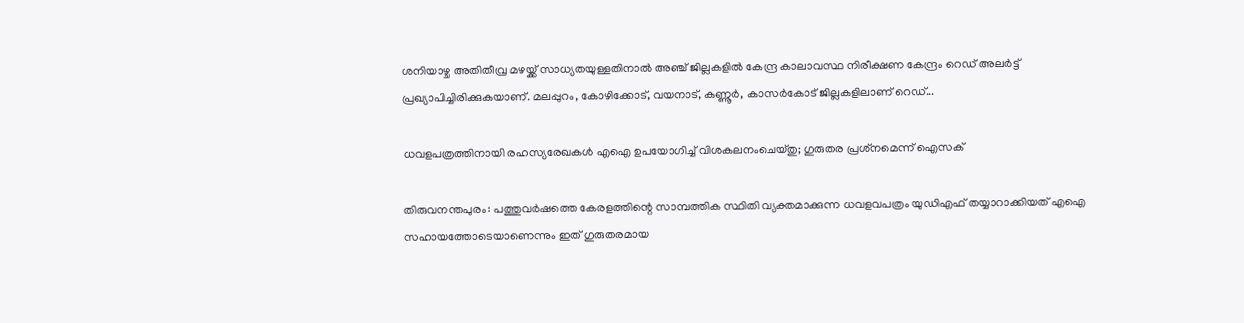ശനിയാഴ്ച അതിതീവ്ര മഴയ്ക്ക് സാധ്യതയുള്ളതിനാൽ അഞ്ച് ജില്ലകളിൽ കേന്ദ്ര കാലാവസ്ഥ നിരീക്ഷണ കേന്ദ്രം റെഡ് അലർട്ട് പ്രഖ്യാപിച്ചിരിക്കുകയാണ്. മലപ്പുറം, കോഴിക്കോട്, വയനാട്, കണ്ണൂർ, കാസർകോട് ജില്ലകളിലാണ് റെഡ്...

ധവളപത്രത്തിനായി രഹസ്യരേഖകൾ എഐ ഉപയോഗിച്ച് വിശകലനംചെയ്തു; ഗുരുതര പ്രശ്‌നമെന്ന് ഐസക്

തിരുവനന്തപുരം: പത്തുവർഷത്തെ കേരളത്തിന്റെ സാമ്പത്തിക സ്ഥിതി വ്യക്തമാക്കുന്ന ധവളവപത്രം യുഡിഎഫ് തയ്യാറാക്കിയത് എഐ സഹായത്തോടെയാണെന്നും ഇത് ഗുരുതരമായ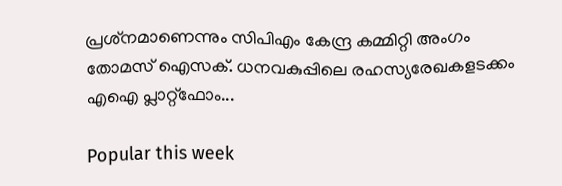പ്രശ്‌നമാണെന്നും സിപിഎം കേന്ദ്ര കമ്മിറ്റി അംഗം തോമസ് ഐസക്. ധനവകുപ്പിലെ രഹസ്യരേഖകളടക്കം എഐ പ്ലാറ്റ്‌ഫോം...

Popular this week